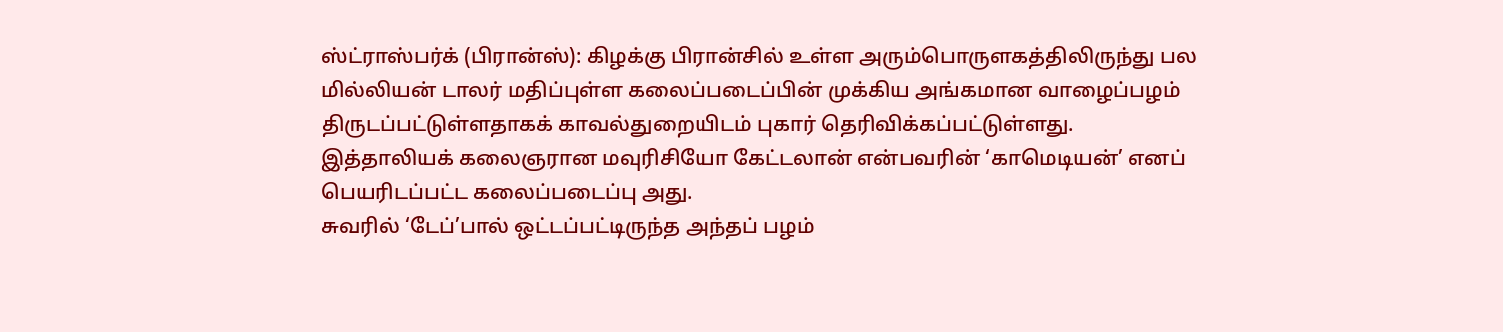ஸ்ட்ராஸ்பர்க் (பிரான்ஸ்): கிழக்கு பிரான்சில் உள்ள அரும்பொருளகத்திலிருந்து பல மில்லியன் டாலர் மதிப்புள்ள கலைப்படைப்பின் முக்கிய அங்கமான வாழைப்பழம் திருடப்பட்டுள்ளதாகக் காவல்துறையிடம் புகார் தெரிவிக்கப்பட்டுள்ளது.
இத்தாலியக் கலைஞரான மவுரிசியோ கேட்டலான் என்பவரின் ‘காமெடியன்’ எனப் பெயரிடப்பட்ட கலைப்படைப்பு அது.
சுவரில் ‘டேப்’பால் ஒட்டப்பட்டிருந்த அந்தப் பழம்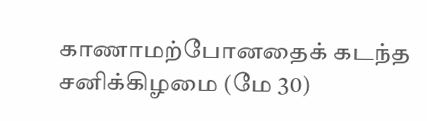காணாமற்போனதைக் கடந்த சனிக்கிழமை (மே 30)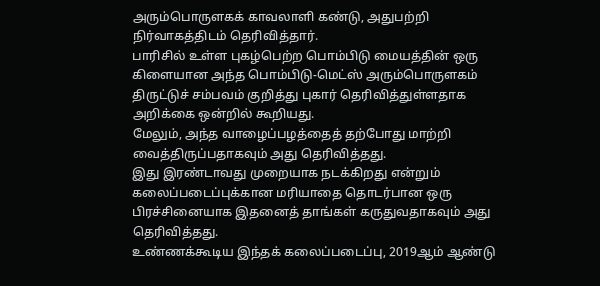அரும்பொருளகக் காவலாளி கண்டு, அதுபற்றி நிர்வாகத்திடம் தெரிவித்தார்.
பாரிசில் உள்ள புகழ்பெற்ற பொம்பிடு மையத்தின் ஒரு கிளையான அந்த பொம்பிடு-மெட்ஸ் அரும்பொருளகம் திருட்டுச் சம்பவம் குறித்து புகார் தெரிவித்துள்ளதாக அறிக்கை ஒன்றில் கூறியது.
மேலும், அந்த வாழைப்பழத்தைத் தற்போது மாற்றி வைத்திருப்பதாகவும் அது தெரிவித்தது.
இது இரண்டாவது முறையாக நடக்கிறது என்றும் கலைப்படைப்புக்கான மரியாதை தொடர்பான ஒரு பிரச்சினையாக இதனைத் தாங்கள் கருதுவதாகவும் அது தெரிவித்தது.
உண்ணக்கூடிய இந்தக் கலைப்படைப்பு, 2019ஆம் ஆண்டு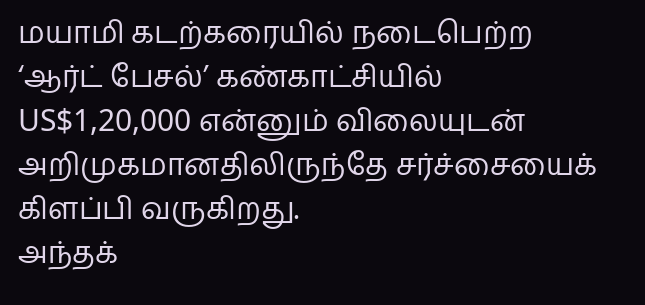மயாமி கடற்கரையில் நடைபெற்ற ‘ஆர்ட் பேசல்’ கண்காட்சியில் US$1,20,000 என்னும் விலையுடன் அறிமுகமானதிலிருந்தே சர்ச்சையைக் கிளப்பி வருகிறது.
அந்தக்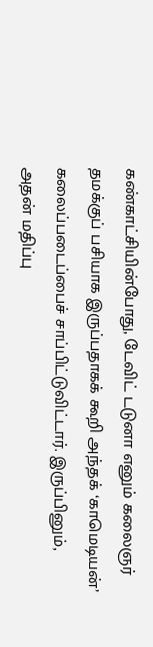கண்காட்சியின்போது, டேவிட் டடுனா எனும் கலைஞர் தமக்குப் பசியாக இருப்பதாகக் கூறி அந்தக் ‘காமெடியன்’ கலைப்படைப்பைச் சாப்பிட்டுவிட்டார். இருப்பினும், அதன் மதிப்பு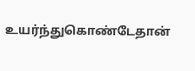உயர்ந்துகொண்டேதான்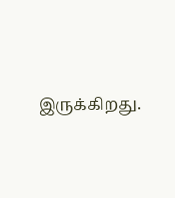இருக்கிறது.